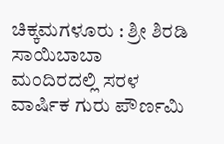ಚಿಕ್ಕಮಗಳೂರು : ಶ್ರೀ ಶಿರಡಿ ಸಾಯಿಬಾಬಾ ಮಂದಿರದಲ್ಲಿ ಸರಳ ವಾರ್ಷಿಕ ಗುರು ಪೌರ್ಣಮಿ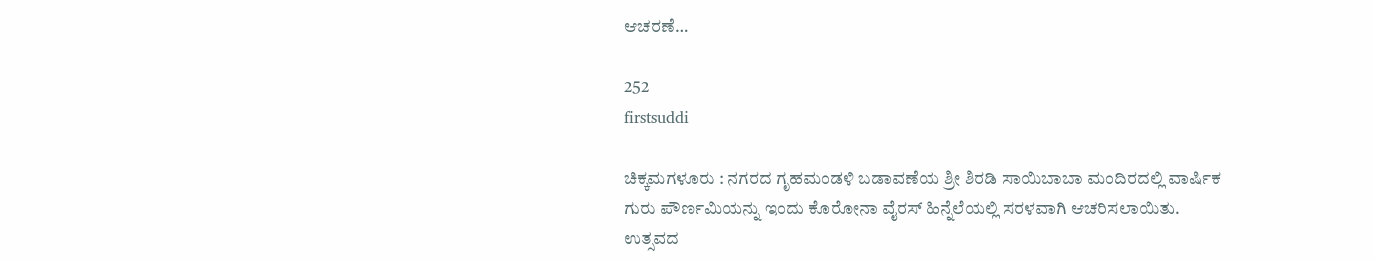ಆಚರಣೆ…

252
firstsuddi

ಚಿಕ್ಕಮಗಳೂರು : ನಗರದ ಗೃಹಮಂಡಳಿ ಬಡಾವಣೆಯ ಶ್ರೀ ಶಿರಡಿ ಸಾಯಿಬಾಬಾ ಮಂದಿರದಲ್ಲಿ ವಾರ್ಷಿಕ ಗುರು ಪೌರ್ಣಮಿಯನ್ನು ಇಂದು ಕೊರೋನಾ ವೈರಸ್ ಹಿನ್ನೆಲೆಯಲ್ಲಿ ಸರಳವಾಗಿ ಆಚರಿಸಲಾಯಿತು.
ಉತ್ಸವದ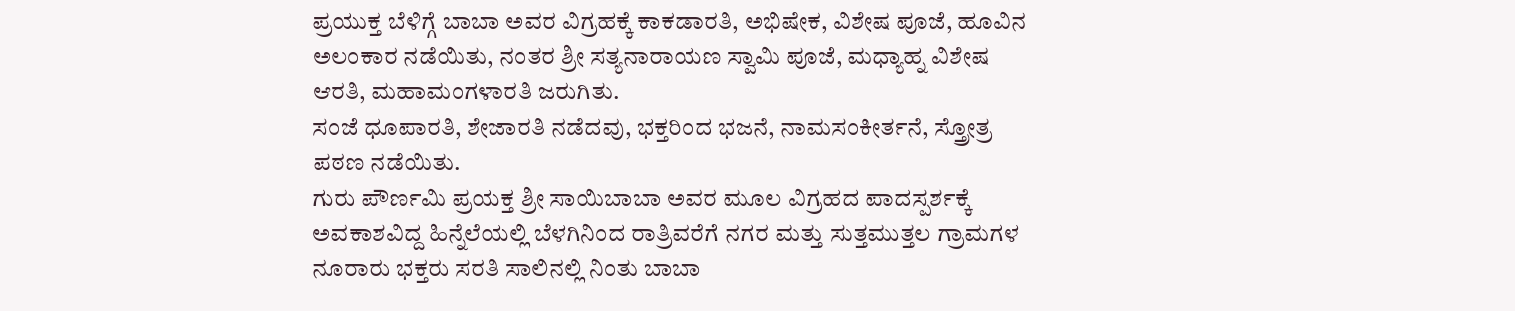ಪ್ರಯುಕ್ತ ಬೆಳಿಗ್ಗೆ ಬಾಬಾ ಅವರ ವಿಗ್ರಹಕ್ಕೆ ಕಾಕಡಾರತಿ, ಅಭಿಷೇಕ, ವಿಶೇಷ ಪೂಜೆ, ಹೂವಿನ ಅಲಂಕಾರ ನಡೆಯಿತು, ನಂತರ ಶ್ರೀ ಸತ್ಯನಾರಾಯಣ ಸ್ವಾಮಿ ಪೂಜೆ, ಮಧ್ಯಾಹ್ನ ವಿಶೇಷ ಆರತಿ, ಮಹಾಮಂಗಳಾರತಿ ಜರುಗಿತು.
ಸಂಜೆ ಧೂಪಾರತಿ, ಶೇಜಾರತಿ ನಡೆದವು, ಭಕ್ತರಿಂದ ಭಜನೆ, ನಾಮಸಂಕೀರ್ತನೆ, ಸ್ತ್ರೋತ್ರ ಪಠಣ ನಡೆಯಿತು.
ಗುರು ಪೌರ್ಣಮಿ ಪ್ರಯಕ್ತ ಶ್ರೀ ಸಾಯಿಬಾಬಾ ಅವರ ಮೂಲ ವಿಗ್ರಹದ ಪಾದಸ್ಪರ್ಶಕ್ಕೆ ಅವಕಾಶವಿದ್ದ ಹಿನ್ನೆಲೆಯಲ್ಲಿ ಬೆಳಗಿನಿಂದ ರಾತ್ರಿವರೆಗೆ ನಗರ ಮತ್ತು ಸುತ್ತಮುತ್ತಲ ಗ್ರಾಮಗಳ ನೂರಾರು ಭಕ್ತರು ಸರತಿ ಸಾಲಿನಲ್ಲಿ ನಿಂತು ಬಾಬಾ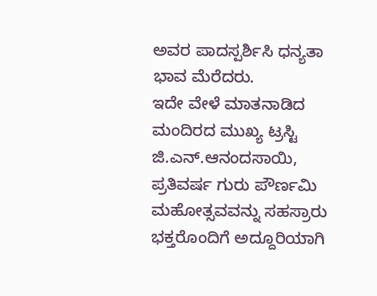ಅವರ ಪಾದಸ್ಪರ್ಶಿಸಿ ಧನ್ಯತಾ ಭಾವ ಮೆರೆದರು.
ಇದೇ ವೇಳೆ ಮಾತನಾಡಿದ ಮಂದಿರದ ಮುಖ್ಯ ಟ್ರಸ್ಟಿ ಜಿ.ಎನ್.ಆನಂದಸಾಯಿ, ಪ್ರತಿವರ್ಷ ಗುರು ಪೌರ್ಣಮಿ ಮಹೋತ್ಸವವನ್ನು ಸಹಸ್ರಾರು ಭಕ್ತರೊಂದಿಗೆ ಅದ್ದೂರಿಯಾಗಿ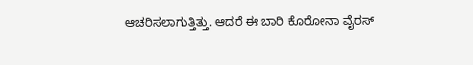ಆಚರಿಸಲಾಗುತ್ತಿತ್ತು. ಆದರೆ ಈ ಬಾರಿ ಕೊರೋನಾ ವೈರಸ್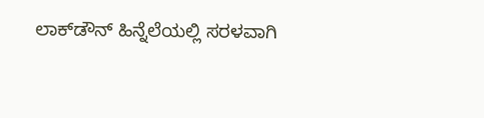ಲಾಕ್‍ಡೌನ್ ಹಿನ್ನೆಲೆಯಲ್ಲಿ ಸರಳವಾಗಿ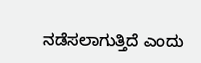ನಡೆಸಲಾಗುತ್ತಿದೆ ಎಂದು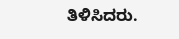ತಿಳಿಸಿದರು.